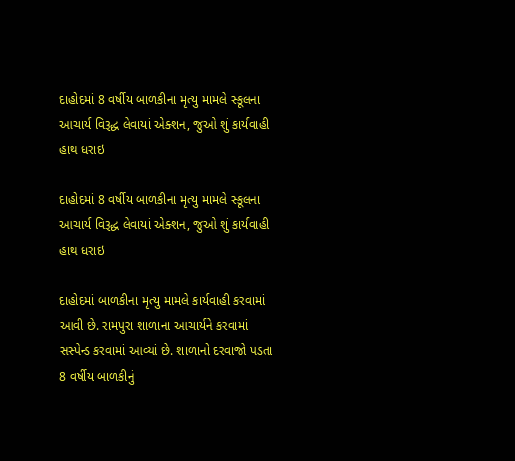દાહોદમાં 8 વર્ષીય બાળકીના મૃત્યુ મામલે સ્કૂલના આચાર્ય વિરૂદ્ધ લેવાયાં એક્શન, જુઓ શું કાર્યવાહી હાથ ધરાઇ

દાહોદમાં 8 વર્ષીય બાળકીના મૃત્યુ મામલે સ્કૂલના આચાર્ય વિરૂદ્ધ લેવાયાં એક્શન, જુઓ શું કાર્યવાહી હાથ ધરાઇ

દાહોદમાં બાળકીના મૃત્યુ મામલે કાર્યવાહી કરવામાં આવી છે. રામપુરા શાળાના આચાર્યને કરવામાં સસ્પેન્ડ કરવામાં આવ્યાં છે. શાળાનો દરવાજો પડતા 8 વર્ષીય બાળકીનું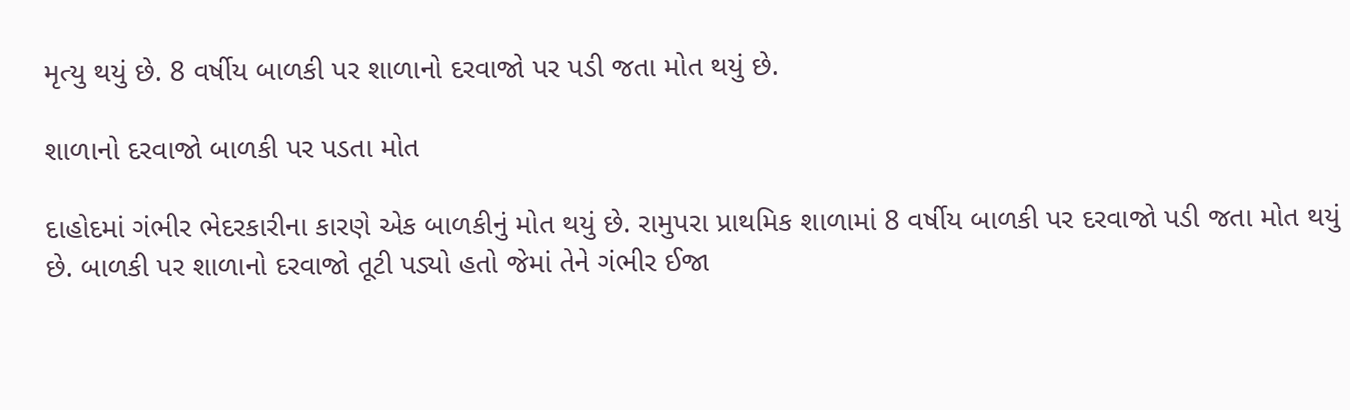મૃત્યુ થયું છે. 8 વર્ષીય બાળકી પર શાળાનો દરવાજો પર પડી જતા મોત થયું છે.

શાળાનો દરવાજો બાળકી પર પડતા મોત‌‌

દાહોદમાં ગંભીર ભેદરકારીના કારણે એક બાળકીનું મોત થયું છે. રામુપરા પ્રાથમિક શાળામાં 8 વર્ષીય બાળકી પર દરવાજો પડી જતા મોત થયું છે. બાળકી પર શાળાનો દરવાજો તૂટી પડ્યો હતો જેમાં તેને ગંભીર ઈજા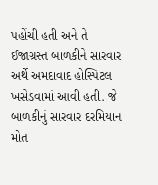પહોંચી હતી અને તે ઈજાગ્રસ્ત બાળકીને સારવાર અર્થે અમદાવાદ હોસ્પિટલ ખસેડવામાં આવી હતી. જે બાળકીનું સારવાર દરમિયાન મોત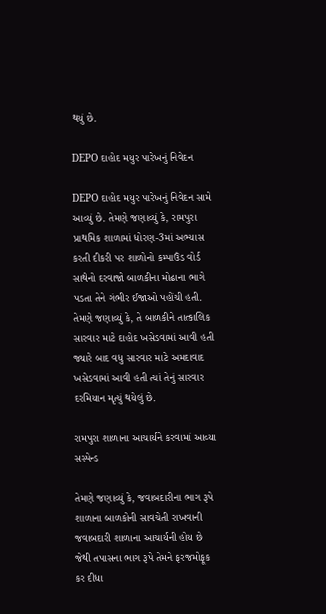થયું છે.

DEPO દાહોદ મયુર પારેખનું નિવેદન

DEPO દાહોદ મયુર પારેખનું નિવેદન સામે આવ્યું છે. તેમણે જણાવ્યું કે, રામપુરા પ્રાથમિક શાળામાં ધોરણ-3માં અભ્યાસ કરતી દીકરી પર શાળોનો કમ્પાઉંડ વોર્ડ સાથેનો દરવાજો બાળકીના મોઢાના ભાગે પડતા તેને ગંભીર ઈજાઓ પહોંચી હતી. તેમણે જણાવ્યું કે, તે બાળકીને તાત્કાલિક સારવાર માટે દાહોદ ખસેડવામાં આવી હતી જ્યારે બાદ વધુ સારવાર માટે અમદાવાદ ખસેડવામાં આવી હતી ત્યાં તેનું સારવાર દરમિયાન મૃત્યું થયેલું છે.

રામપુરા શાળાના આચાર્યને કરવામાં આવ્યા સસ્પેન્ડ

તેમણે જણાવ્યું કે, જવાબદારીના ભાગ રૂપે શાળાના બાળકોની સાવચેતી રાખવાની જવાબદારી શાળાના આચાર્યની હોય છે જેથી તપાસના ભાગ રૂપે તેમને ફરજમોફૂક કર દીધા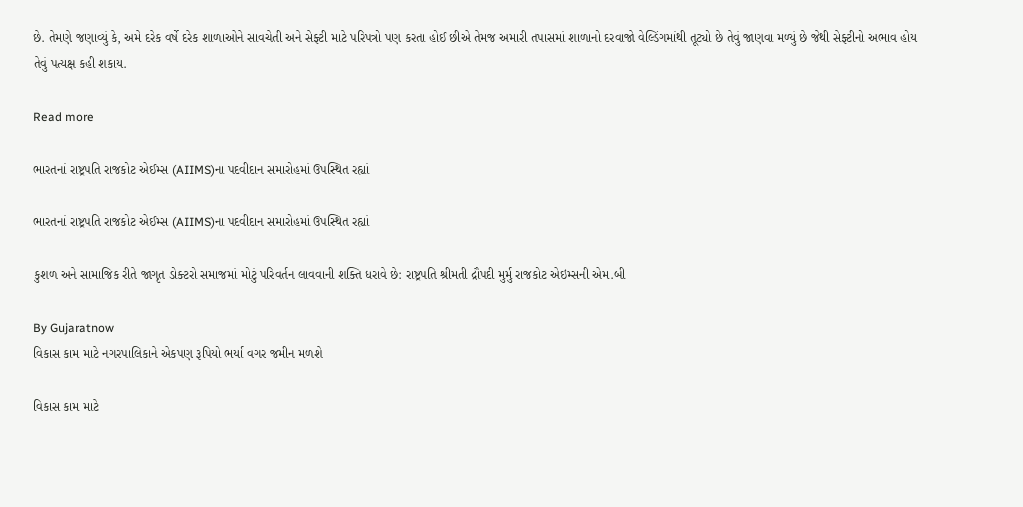છે. તેમણે જણાવ્યું કે, અમે દરેક વર્ષે દરેક શાળાઓને સાવચેતી અને સેફ્ટી માટે પરિપત્રો પણ કરતા હોઈ છીએ તેમજ અમારી તપાસમાં શાળાનો દરવાજો વેલ્ડિંગમાંથી તૂટ્યો છે તેવું જાણવા મળ્યું છે જેથી સેફ્ટીનો અભાવ હોય તેવું પત્યક્ષ કહી શકાય.

Read more

ભારતનાં રાષ્ટ્રપતિ રાજકોટ એઈમ્સ (AIIMS)ના પદવીદાન સમારોહમાં ઉપસ્થિત રહ્યાં

ભારતનાં રાષ્ટ્રપતિ રાજકોટ એઈમ્સ (AIIMS)ના પદવીદાન સમારોહમાં ઉપસ્થિત રહ્યાં

કુશળ અને સામાજિક રીતે જાગૃત ડોક્ટરો સમાજમાં મોટું પરિવર્તન લાવવાની શક્તિ ધરાવે છે: રાષ્ટ્રપતિ શ્રીમતી દ્રૌપદી મુર્મુ રાજકોટ એઇમ્સની એમ.બી

By Gujaratnow
વિકાસ કામ માટે નગરપાલિકાને એકપણ રૂપિયો ભર્યા વગર જમીન મળશે

વિકાસ કામ માટે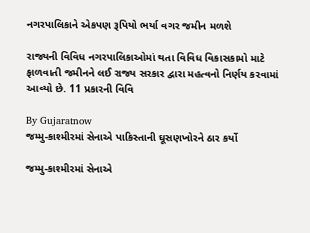નગરપાલિકાને એકપણ રૂપિયો ભર્યા વગર જમીન મળશે

રાજ્યની વિવિધ નગરપાલિકાઓમાં થતા વિવિધ વિકાસકામો માટે ફાળવાતી જમીનને લઈ રાજ્ય સરકાર દ્વારા મહત્વનો નિર્ણય કરવામાં આવ્યો છે. 11 પ્રકારની વિવિ

By Gujaratnow
જમ્મુ-કાશ્મીરમાં સેનાએ પાકિસ્તાની ઘૂસણખોરને ઠાર કર્યો

જમ્મુ-કાશ્મીરમાં સેનાએ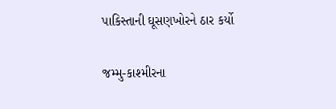પાકિસ્તાની ઘૂસણખોરને ઠાર કર્યો

જમ્મુ-કાશ્મીરના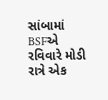સાંબામાં BSFએ રવિવારે મોડી રાત્રે એક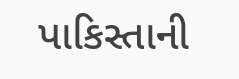પાકિસ્તાની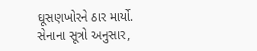ઘૂસણખોરને ઠાર માર્યો. સેનાના સૂત્રો અનુસાર,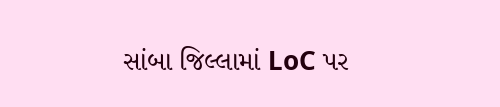સાંબા જિલ્લામાં LoC પર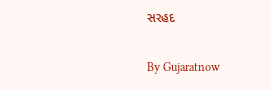સરહદ

By Gujaratnow